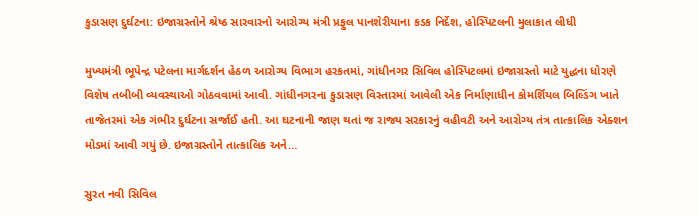કુડાસણ દુર્ઘટના: ઇજાગ્રસ્તોને શ્રેષ્ઠ સારવારનો આરોગ્ય મંત્રી પ્રફુલ પાનશેરીયાના કડક નિર્દેશ, હોસ્પિટલની મુલાકાત લીધી

મુખ્યમંત્રી ભૂપેન્દ્ર પટેલના માર્ગદર્શન હેઠળ આરોગ્ય વિભાગ હરકતમાં, ગાંધીનગર સિવિલ હોસ્પિટલમાં ઇજાગ્રસ્તો માટે યુદ્ધના ધોરણે વિશેષ તબીબી વ્યવસ્થાઓ ગોઠવવામાં આવી. ગાંધીનગરના કુડાસણ વિસ્તારમાં આવેલી એક નિર્માણાધીન કોમર્શિયલ બિલ્ડિંગ ખાતે તાજેતરમાં એક ગંભીર દુર્ઘટના સર્જાઈ હતી. આ ઘટનાની જાણ થતાં જ રાજ્ય સરકારનું વહીવટી અને આરોગ્ય તંત્ર તાત્કાલિક એક્શન મોડમાં આવી ગયું છે. ઇજાગ્રસ્તોને તાત્કાલિક અને…

સુરત નવી સિવિલ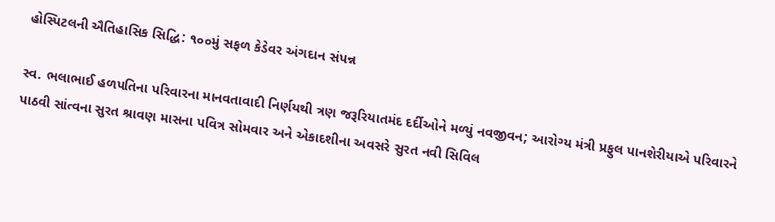હોસ્પિટલની ઐતિહાસિક સિદ્ધિ: ૧૦૦મું સફળ કેડેવર અંગદાન સંપન્ન

સ્વ. ભલાભાઈ હળપતિના પરિવારના માનવતાવાદી નિર્ણયથી ત્રણ જરૂરિયાતમંદ દર્દીઓને મળ્યું નવજીવન; આરોગ્ય મંત્રી પ્રફુલ પાનશેરીયાએ પરિવારને પાઠવી સાંત્વના સુરત શ્રાવણ માસના પવિત્ર સોમવાર અને એકાદશીના અવસરે સુરત નવી સિવિલ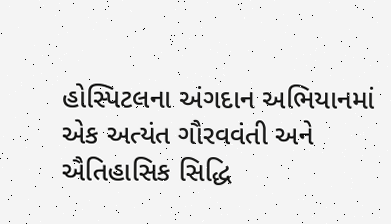હોસ્પિટલના અંગદાન અભિયાનમાં એક અત્યંત ગૌરવવંતી અને ઐતિહાસિક સિદ્ધિ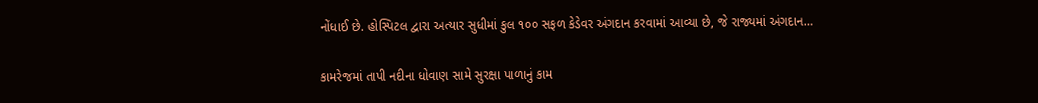નોંધાઈ છે. હોસ્પિટલ દ્વારા અત્યાર સુધીમાં કુલ ૧૦૦ સફળ કેડેવર અંગદાન કરવામાં આવ્યા છે, જે રાજ્યમાં અંગદાન…

કામરેજમાં તાપી નદીના ધોવાણ સામે સુરક્ષા પાળાનું કામ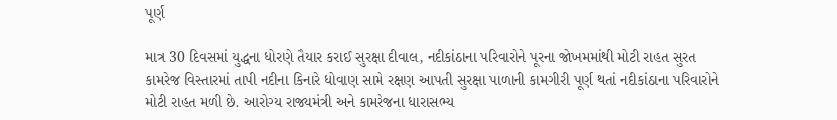પૂર્ણ

માત્ર 30 દિવસમાં યુદ્ધના ધોરણે તૈયાર કરાઈ સુરક્ષા દીવાલ, નદીકાંઠાના પરિવારોને પૂરના જોખમમાંથી મોટી રાહત સુરત કામરેજ વિસ્તારમાં તાપી નદીના કિનારે ધોવાણ સામે રક્ષણ આપતી સુરક્ષા પાળાની કામગીરી પૂર્ણ થતાં નદીકાંઠાના પરિવારોને મોટી રાહત મળી છે. આરોગ્ય રાજ્યમંત્રી અને કામરેજના ધારાસભ્ય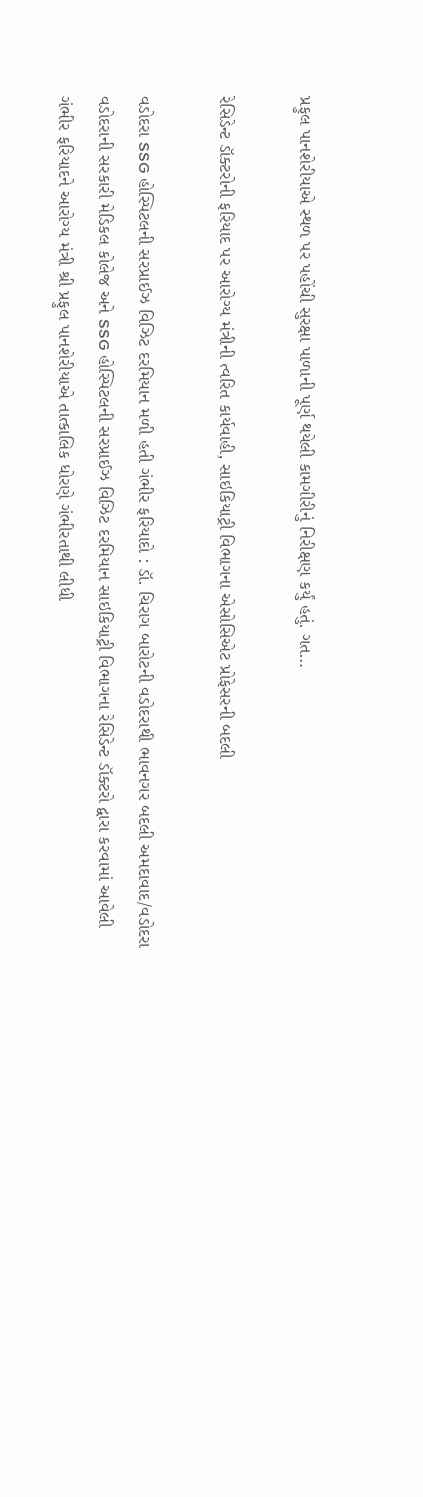પ્રફુલ પાનશેરીયાએ સ્થળ પર પહોંચી સુરક્ષા પાળાની પૂર્ણ થયેલી કામગીરીનું નિરીક્ષણ કર્યું હતું. ગત…

રેસિડેન્ટ ડૉક્ટરોની ફરિયાદ પર આરોગ્ય મંત્રીની ત્વરિત કાર્યવાહી, સાઇકિયાટ્રી વિભાગના એસોસિએટ પ્રોફેસરની બદલી

વડોદરા SSG હોસ્પિટલની સરપ્રાઈઝ વિઝિટ દરમિયાન મળી હતી ગંભીર ફરિયાદો : ડૉ. ચિરાગ બારોટની વડોદરાથી ભાવનગર બદલી અમદાવાદ/વડોદરા વડોદરાની સરકારી મેડિકલ કોલેજ અને SSG હોસ્પિટલની સરપ્રાઈઝ વિઝિટ દરમિયાન સાઇકિયાટ્રી વિભાગના રેસિડેન્ટ ડૉક્ટરો દ્વારા કરવામાં આવેલી ગંભીર ફરિયાદને આરોગ્ય મંત્રી શ્રી પ્રફુલ પાનશેરીયાએ તાત્કાલિક ધોરણે ગંભીરતાથી લીધી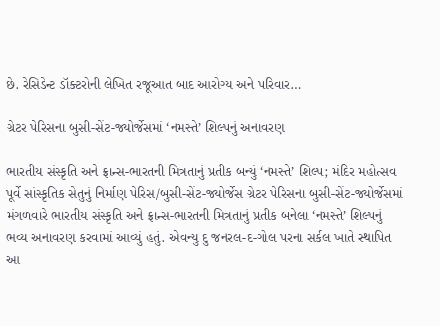છે. રેસિડેન્ટ ડૉક્ટરોની લેખિત રજૂઆત બાદ આરોગ્ય અને પરિવાર…

ગ્રેટર પેરિસના બુસી-સેંટ-જ્યોર્જેસમાં ‘નમસ્તે’ શિલ્પનું અનાવરણ

ભારતીય સંસ્કૃતિ અને ફ્રાન્સ-ભારતની મિત્રતાનું પ્રતીક બન્યું ‘નમસ્તે’ શિલ્પ; મંદિર મહોત્સવ પૂર્વે સાંસ્કૃતિક સેતુનું નિર્માણ પેરિસ/બુસી-સેંટ-જ્યોર્જેસ ગ્રેટર પેરિસના બુસી-સેંટ-જ્યોર્જેસમાં મંગળવારે ભારતીય સંસ્કૃતિ અને ફ્રાન્સ-ભારતની મિત્રતાનું પ્રતીક બનેલા ‘નમસ્તે’ શિલ્પનું ભવ્ય અનાવરણ કરવામાં આવ્યું હતું. એવન્યુ દુ જનરલ-દ-ગોલ પરના સર્કલ ખાતે સ્થાપિત આ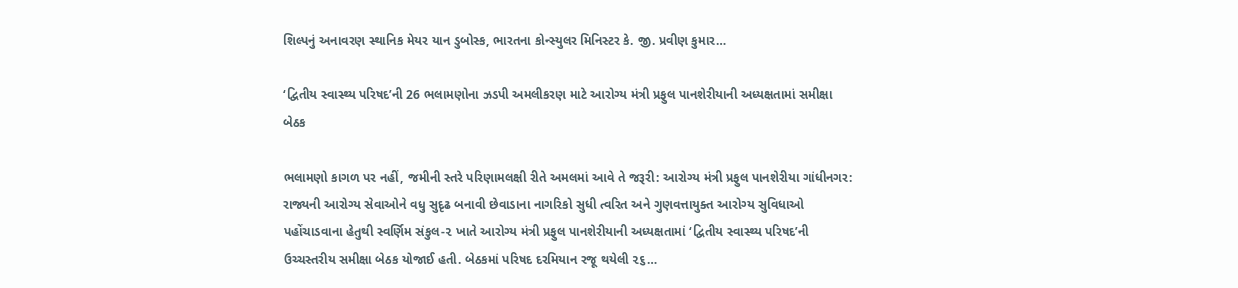શિલ્પનું અનાવરણ સ્થાનિક મેયર યાન ડુબોસ્ક, ભારતના કોન્સ્યુલર મિનિસ્ટર કે. જી. પ્રવીણ કુમાર…

‘દ્વિતીય સ્વાસ્થ્ય પરિષદ’ની 26 ભલામણોના ઝડપી અમલીકરણ માટે આરોગ્ય મંત્રી પ્રફુલ પાનશેરીયાની અધ્યક્ષતામાં સમીક્ષા બેઠક

ભલામણો કાગળ પર નહીં, જમીની સ્તરે પરિણામલક્ષી રીતે અમલમાં આવે તે જરૂરી: આરોગ્ય મંત્રી પ્રફુલ પાનશેરીયા ગાંધીનગર: રાજ્યની આરોગ્ય સેવાઓને વધુ સુદૃઢ બનાવી છેવાડાના નાગરિકો સુધી ત્વરિત અને ગુણવત્તાયુક્ત આરોગ્ય સુવિધાઓ પહોંચાડવાના હેતુથી સ્વર્ણિમ સંકુલ-૨ ખાતે આરોગ્ય મંત્રી પ્રફુલ પાનશેરીયાની અધ્યક્ષતામાં ‘દ્વિતીય સ્વાસ્થ્ય પરિષદ’ની ઉચ્ચસ્તરીય સમીક્ષા બેઠક યોજાઈ હતી. બેઠકમાં પરિષદ દરમિયાન રજૂ થયેલી ૨૬…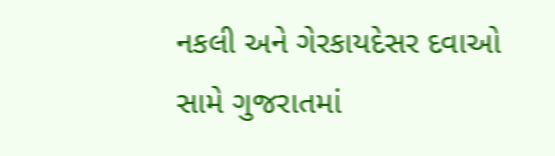નકલી અને ગેરકાયદેસર દવાઓ સામે ગુજરાતમાં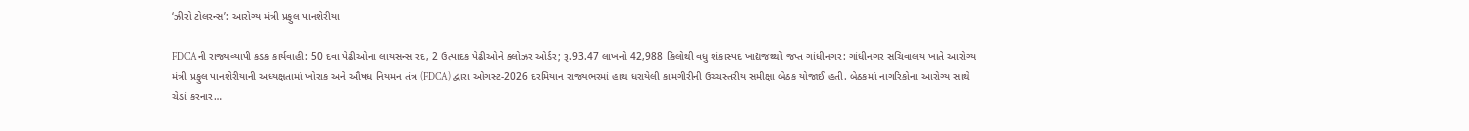‘ઝીરો ટોલરન્સ’: આરોગ્ય મંત્રી પ્રફુલ પાનશેરીયા

FDCAની રાજ્યવ્યાપી કડક કાર્યવાહી: 50 દવા પેઢીઓના લાયસન્સ રદ, 2 ઉત્પાદક પેઢીઓને ક્લોઝર ઓર્ડર; રૂ.93.47 લાખનો 42,988 કિલોથી વધુ શંકાસ્પદ ખાદ્યજથ્થો જપ્ત ગાંધીનગર: ગાંધીનગર સચિવાલય ખાતે આરોગ્ય મંત્રી પ્રફુલ પાનશેરીયાની અધ્યક્ષતામાં ખોરાક અને ઔષધ નિયમન તંત્ર (FDCA) દ્વારા ઓગસ્ટ-2026 દરમિયાન રાજ્યભરમાં હાથ ધરાયેલી કામગીરીની ઉચ્ચસ્તરીય સમીક્ષા બેઠક યોજાઈ હતી. બેઠકમાં નાગરિકોના આરોગ્ય સાથે ચેડાં કરનાર…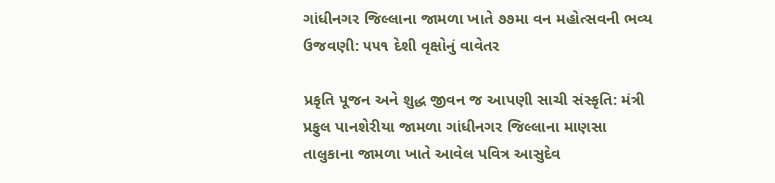ગાંધીનગર જિલ્લાના જામળા ખાતે ૭૭મા વન મહોત્સવની ભવ્ય ઉજવણી: ૫૫૧ દેશી વૃક્ષોનું વાવેતર

પ્રકૃતિ પૂજન અને શુદ્ધ જીવન જ આપણી સાચી સંસ્કૃતિ: મંત્રી પ્રફુલ પાનશેરીયા જામળા ગાંધીનગર જિલ્લાના માણસા તાલુકાના જામળા ખાતે આવેલ પવિત્ર આસુદેવ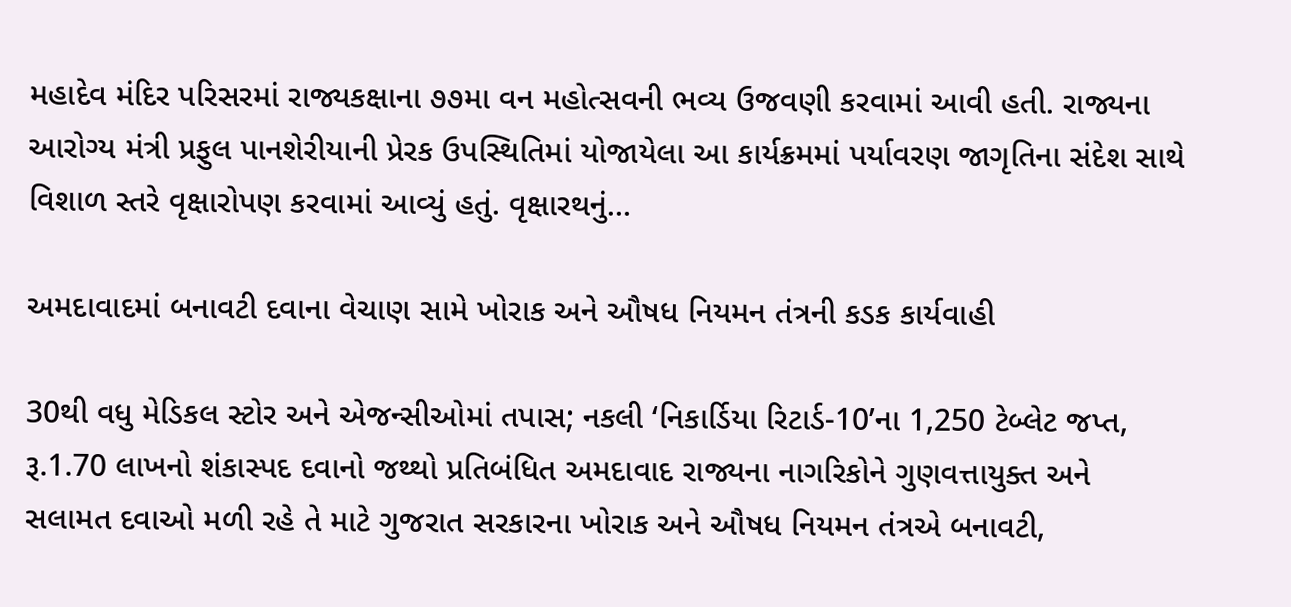મહાદેવ મંદિર પરિસરમાં રાજ્યકક્ષાના ૭૭મા વન મહોત્સવની ભવ્ય ઉજવણી કરવામાં આવી હતી. રાજ્યના આરોગ્ય મંત્રી પ્રફુલ પાનશેરીયાની પ્રેરક ઉપસ્થિતિમાં યોજાયેલા આ કાર્યક્રમમાં પર્યાવરણ જાગૃતિના સંદેશ સાથે વિશાળ સ્તરે વૃક્ષારોપણ કરવામાં આવ્યું હતું. વૃક્ષારથનું…

અમદાવાદમાં બનાવટી દવાના વેચાણ સામે ખોરાક અને ઔષધ નિયમન તંત્રની કડક કાર્યવાહી

30થી વધુ મેડિકલ સ્ટોર અને એજન્સીઓમાં તપાસ; નકલી ‘નિકાર્ડિયા રિટાર્ડ-10’ના 1,250 ટેબ્લેટ જપ્ત, રૂ.1.70 લાખનો શંકાસ્પદ દવાનો જથ્થો પ્રતિબંધિત અમદાવાદ રાજ્યના નાગરિકોને ગુણવત્તાયુક્ત અને સલામત દવાઓ મળી રહે તે માટે ગુજરાત સરકારના ખોરાક અને ઔષધ નિયમન તંત્રએ બનાવટી,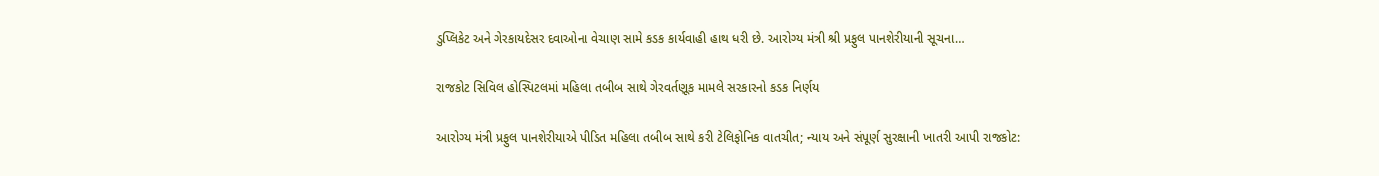ડુપ્લિકેટ અને ગેરકાયદેસર દવાઓના વેચાણ સામે કડક કાર્યવાહી હાથ ધરી છે. આરોગ્ય મંત્રી શ્રી પ્રફુલ પાનશેરીયાની સૂચના…

રાજકોટ સિવિલ હોસ્પિટલમાં મહિલા તબીબ સાથે ગેરવર્તણૂક મામલે સરકારનો કડક નિર્ણય

આરોગ્ય મંત્રી પ્રફુલ પાનશેરીયાએ પીડિત મહિલા તબીબ સાથે કરી ટેલિફોનિક વાતચીત; ન્યાય અને સંપૂર્ણ સુરક્ષાની ખાતરી આપી રાજકોટ: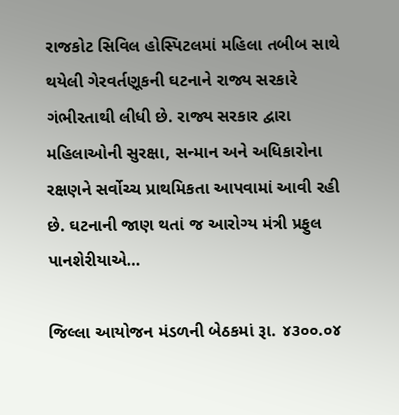રાજકોટ સિવિલ હોસ્પિટલમાં મહિલા તબીબ સાથે થયેલી ગેરવર્તણૂકની ઘટનાને રાજ્ય સરકારે ગંભીરતાથી લીધી છે. રાજ્ય સરકાર દ્વારા મહિલાઓની સુરક્ષા, સન્માન અને અધિકારોના રક્ષણને સર્વોચ્ચ પ્રાથમિકતા આપવામાં આવી રહી છે. ઘટનાની જાણ થતાં જ આરોગ્ય મંત્રી પ્રફુલ પાનશેરીયાએ…

જિલ્લા આયોજન મંડળની બેઠકમાં રૂા. ૪૩૦૦.૦૪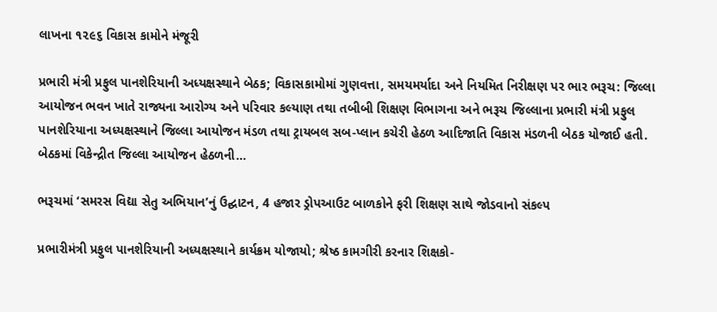લાખના ૧૨૯૬ વિકાસ કામોને મંજૂરી

પ્રભારી મંત્રી પ્રફુલ પાનશેરિયાની અધ્યક્ષસ્થાને બેઠક; વિકાસકામોમાં ગુણવત્તા, સમયમર્યાદા અને નિયમિત નિરીક્ષણ પર ભાર ભરૂચ: જિલ્લા આયોજન ભવન ખાતે રાજ્યના આરોગ્ય અને પરિવાર કલ્યાણ તથા તબીબી શિક્ષણ વિભાગના અને ભરૂચ જિલ્લાના પ્રભારી મંત્રી પ્રફુલ પાનશેરિયાના અધ્યક્ષસ્થાને જિલ્લા આયોજન મંડળ તથા ટ્રાયબલ સબ-પ્લાન કચેરી હેઠળ આદિજાતિ વિકાસ મંડળની બેઠક યોજાઈ હતી. બેઠકમાં વિકેન્દ્રીત જિલ્લા આયોજન હેઠળની…

ભરૂચમાં ‘સમરસ વિદ્યા સેતુ અભિયાન’નું ઉદ્ઘાટન, 4 હજાર ડ્રોપઆઉટ બાળકોને ફરી શિક્ષણ સાથે જોડવાનો સંકલ્પ

પ્રભારીમંત્રી પ્રફુલ પાનશેરિયાની અધ્યક્ષસ્થાને કાર્યક્રમ યોજાયો; શ્રેષ્ઠ કામગીરી કરનાર શિક્ષકો-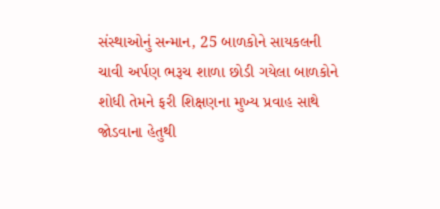સંસ્થાઓનું સન્માન, 25 બાળકોને સાયકલની ચાવી અર્પણ ભરૂચ શાળા છોડી ગયેલા બાળકોને શોધી તેમને ફરી શિક્ષણના મુખ્ય પ્રવાહ સાથે જોડવાના હેતુથી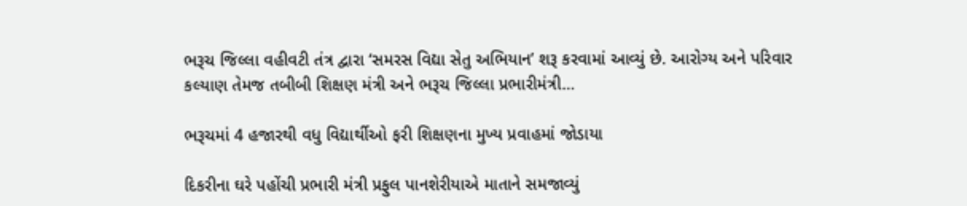ભરૂચ જિલ્લા વહીવટી તંત્ર દ્વારા ‘સમરસ વિદ્યા સેતુ અભિયાન’ શરૂ કરવામાં આવ્યું છે. આરોગ્ય અને પરિવાર કલ્યાણ તેમજ તબીબી શિક્ષણ મંત્રી અને ભરૂચ જિલ્લા પ્રભારીમંત્રી…

ભરૂચમાં 4 હજારથી વધુ વિદ્યાર્થીઓ ફરી શિક્ષણના મુખ્ય પ્રવાહમાં જોડાયા

દિકરીના ઘરે પહોંચી પ્રભારી મંત્રી પ્રફુલ પાનશેરીયાએ માતાને સમજાવ્યું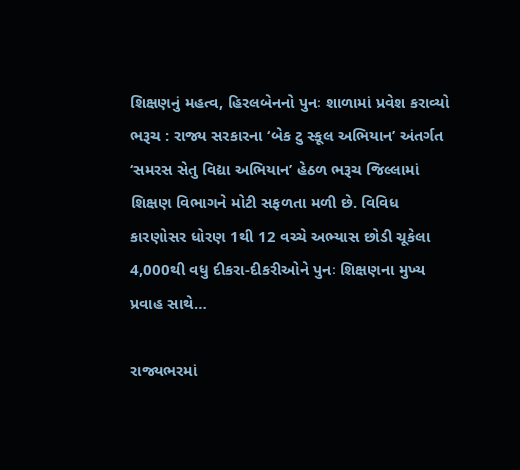શિક્ષણનું મહત્વ, હિરલબેનનો પુનઃ શાળામાં પ્રવેશ કરાવ્યો ભરૂચ : રાજ્ય સરકારના ‘બેક ટુ સ્કૂલ અભિયાન’ અંતર્ગત ‘સમરસ સેતુ વિદ્યા અભિયાન’ હેઠળ ભરૂચ જિલ્લામાં શિક્ષણ વિભાગને મોટી સફળતા મળી છે. વિવિધ કારણોસર ધોરણ 1થી 12 વચ્ચે અભ્યાસ છોડી ચૂકેલા 4,000થી વધુ દીકરા-દીકરીઓને પુનઃ શિક્ષણના મુખ્ય પ્રવાહ સાથે…

રાજ્યભરમાં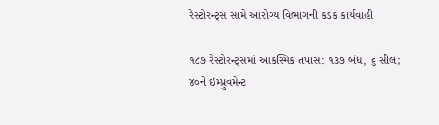રેસ્ટોરન્ટ્સ સામે આરોગ્ય વિભાગની કડક કાર્યવાહી

૧૮૭ રેસ્ટોરન્ટ્સમાં આકસ્મિક તપાસ: ૧૩૭ બંધ, ૬ સીલ; ૪૦ને ઇમ્પ્રુવમેન્ટ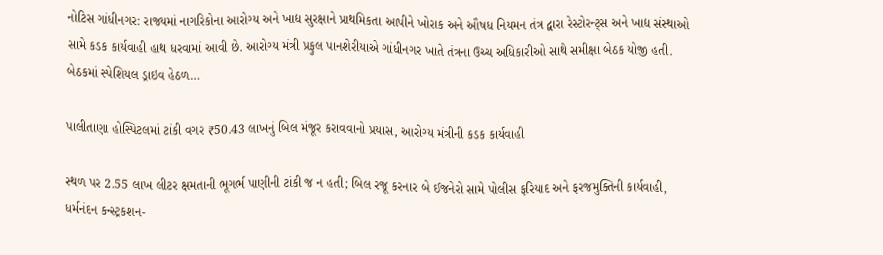નોટિસ ગાંધીનગર: રાજ્યમાં નાગરિકોના આરોગ્ય અને ખાદ્ય સુરક્ષાને પ્રાથમિકતા આપીને ખોરાક અને ઔષધ નિયમન તંત્ર દ્વારા રેસ્ટોરન્ટ્સ અને ખાદ્ય સંસ્થાઓ સામે કડક કાર્યવાહી હાથ ધરવામાં આવી છે. આરોગ્ય મંત્રી પ્રફુલ પાનશેરીયાએ ગાંધીનગર ખાતે તંત્રના ઉચ્ચ અધિકારીઓ સાથે સમીક્ષા બેઠક યોજી હતી. બેઠકમાં સ્પેશિયલ ડ્રાઇવ હેઠળ…

પાલીતાણા હોસ્પિટલમાં ટાંકી વગર ₹50.43 લાખનું બિલ મંજૂર કરાવવાનો પ્રયાસ, આરોગ્ય મંત્રીની કડક કાર્યવાહી

સ્થળ પર 2.55 લાખ લીટર ક્ષમતાની ભૂગર્ભ પાણીની ટાંકી જ ન હતી; બિલ રજૂ કરનાર બે ઈજનેરો સામે પોલીસ ફરિયાદ અને ફરજમુક્તિની કાર્યવાહી, ધર્મનંદન કન્સ્ટ્રકશન-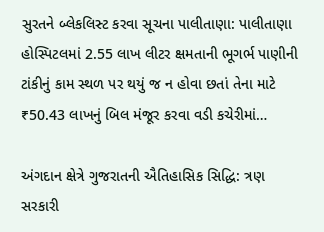સુરતને બ્લેકલિસ્ટ કરવા સૂચના પાલીતાણા: પાલીતાણા હોસ્પિટલમાં 2.55 લાખ લીટર ક્ષમતાની ભૂગર્ભ પાણીની ટાંકીનું કામ સ્થળ પર થયું જ ન હોવા છતાં તેના માટે ₹50.43 લાખનું બિલ મંજૂર કરવા વડી કચેરીમાં…

અંગદાન ક્ષેત્રે ગુજરાતની ઐતિહાસિક સિદ્ધિ: ત્રણ સરકારી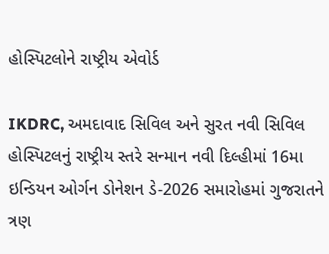હોસ્પિટલોને રાષ્ટ્રીય એવોર્ડ

IKDRC, અમદાવાદ સિવિલ અને સુરત નવી સિવિલ હોસ્પિટલનું રાષ્ટ્રીય સ્તરે સન્માન નવી દિલ્હીમાં 16મા ઇન્ડિયન ઓર્ગન ડોનેશન ડે-2026 સમારોહમાં ગુજરાતને ત્રણ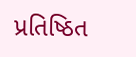પ્રતિષ્ઠિત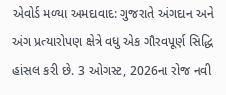એવોર્ડ મળ્યા અમદાવાદ: ગુજરાતે અંગદાન અને અંગ પ્રત્યારોપણ ક્ષેત્રે વધુ એક ગૌરવપૂર્ણ સિદ્ધિ હાંસલ કરી છે. 3 ઓગસ્ટ, 2026ના રોજ નવી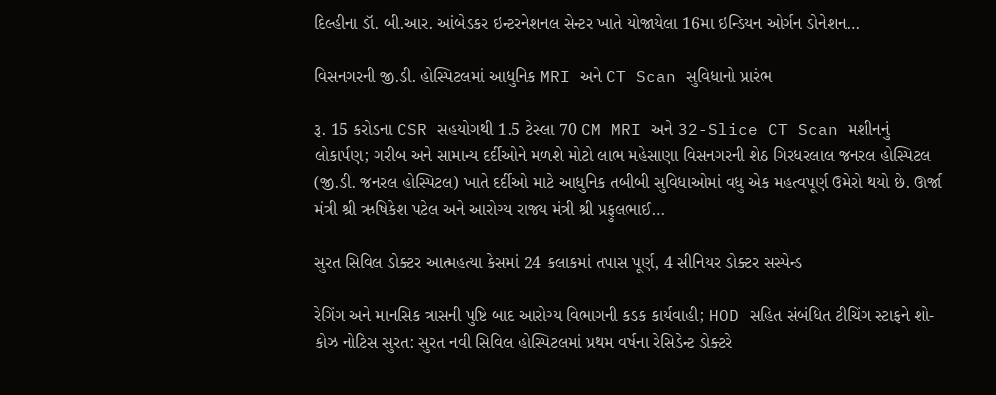દિલ્હીના ડૉ. બી.આર. આંબેડકર ઇન્ટરનેશનલ સેન્ટર ખાતે યોજાયેલા 16મા ઇન્ડિયન ઓર્ગન ડોનેશન…

વિસનગરની જી.ડી. હોસ્પિટલમાં આધુનિક MRI અને CT Scan સુવિધાનો પ્રારંભ

રૂ. 15 કરોડના CSR સહયોગથી 1.5 ટેસ્લા 70 CM MRI અને 32-Slice CT Scan મશીનનું લોકાર્પણ; ગરીબ અને સામાન્ય દર્દીઓને મળશે મોટો લાભ મહેસાણા વિસનગરની શેઠ ગિરધરલાલ જનરલ હોસ્પિટલ (જી.ડી. જનરલ હોસ્પિટલ) ખાતે દર્દીઓ માટે આધુનિક તબીબી સુવિધાઓમાં વધુ એક મહત્વપૂર્ણ ઉમેરો થયો છે. ઊર્જા મંત્રી શ્રી ઋષિકેશ પટેલ અને આરોગ્ય રાજ્ય મંત્રી શ્રી પ્રફુલભાઈ…

સુરત સિવિલ ડોક્ટર આત્મહત્યા કેસમાં 24 કલાકમાં તપાસ પૂર્ણ, 4 સીનિયર ડોક્ટર સસ્પેન્ડ

રેગિંગ અને માનસિક ત્રાસની પુષ્ટિ બાદ આરોગ્ય વિભાગની કડક કાર્યવાહી; HOD સહિત સંબંધિત ટીચિંગ સ્ટાફને શો-કોઝ નોટિસ સુરત: સુરત નવી સિવિલ હોસ્પિટલમાં પ્રથમ વર્ષના રેસિડેન્ટ ડોક્ટરે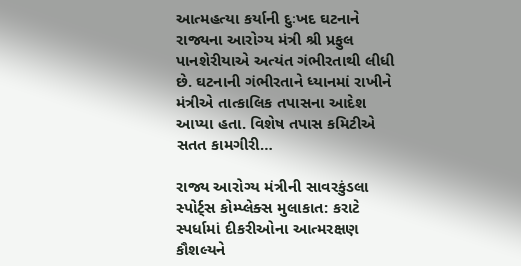આત્મહત્યા કર્યાની દુઃખદ ઘટનાને રાજ્યના આરોગ્ય મંત્રી શ્રી પ્રફુલ પાનશેરીયાએ અત્યંત ગંભીરતાથી લીધી છે. ઘટનાની ગંભીરતાને ધ્યાનમાં રાખીને મંત્રીએ તાત્કાલિક તપાસના આદેશ આપ્યા હતા. વિશેષ તપાસ કમિટીએ સતત કામગીરી…

રાજ્ય આરોગ્ય મંત્રીની સાવરકુંડલા સ્પોર્ટ્સ કોમ્પ્લેક્સ મુલાકાત: કરાટે સ્પર્ધામાં દીકરીઓના આત્મરક્ષણ કૌશલ્યને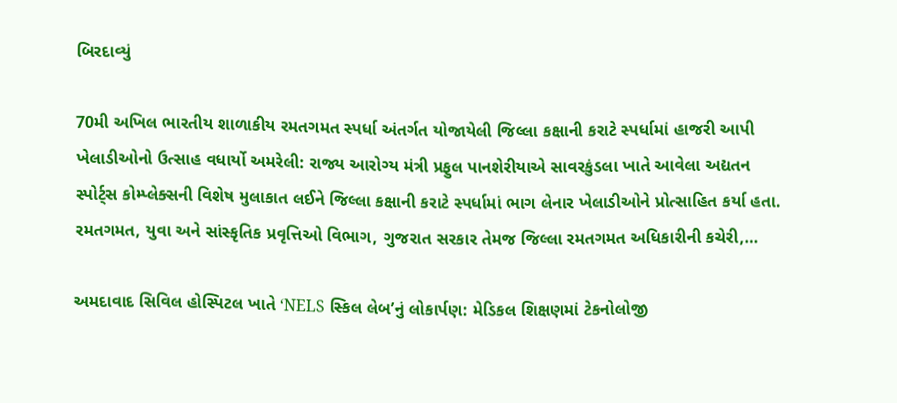બિરદાવ્યું

70મી અખિલ ભારતીય શાળાકીય રમતગમત સ્પર્ધા અંતર્ગત યોજાયેલી જિલ્લા કક્ષાની કરાટે સ્પર્ધામાં હાજરી આપી ખેલાડીઓનો ઉત્સાહ વધાર્યો અમરેલી: રાજ્ય આરોગ્ય મંત્રી પ્રફુલ પાનશેરીયાએ સાવરકુંડલા ખાતે આવેલા અદ્યતન સ્પોર્ટ્સ કોમ્પ્લેક્સની વિશેષ મુલાકાત લઈને જિલ્લા કક્ષાની કરાટે સ્પર્ધામાં ભાગ લેનાર ખેલાડીઓને પ્રોત્સાહિત કર્યા હતા. રમતગમત, યુવા અને સાંસ્કૃતિક પ્રવૃત્તિઓ વિભાગ, ગુજરાત સરકાર તેમજ જિલ્લા રમતગમત અધિકારીની કચેરી,…

અમદાવાદ સિવિલ હોસ્પિટલ ખાતે ‘NELS સ્કિલ લેબ’નું લોકાર્પણ: મેડિકલ શિક્ષણમાં ટેકનોલોજી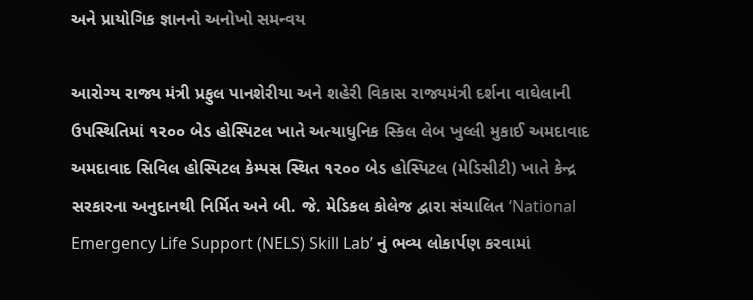અને પ્રાયોગિક જ્ઞાનનો અનોખો સમન્વય

આરોગ્ય રાજ્ય મંત્રી પ્રફુલ પાનશેરીયા અને શહેરી વિકાસ રાજ્યમંત્રી દર્શના વાઘેલાની ઉપસ્થિતિમાં ૧૨૦૦ બેડ હોસ્પિટલ ખાતે અત્યાધુનિક સ્કિલ લેબ ખુલ્લી મુકાઈ અમદાવાદ અમદાવાદ સિવિલ હોસ્પિટલ કેમ્પસ સ્થિત ૧૨૦૦ બેડ હોસ્પિટલ (મેડિસીટી) ખાતે કેન્દ્ર સરકારના અનુદાનથી નિર્મિત અને બી. જે. મેડિકલ કોલેજ દ્વારા સંચાલિત ‘National Emergency Life Support (NELS) Skill Lab’ નું ભવ્ય લોકાર્પણ કરવામાં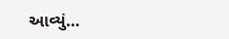આવ્યું…